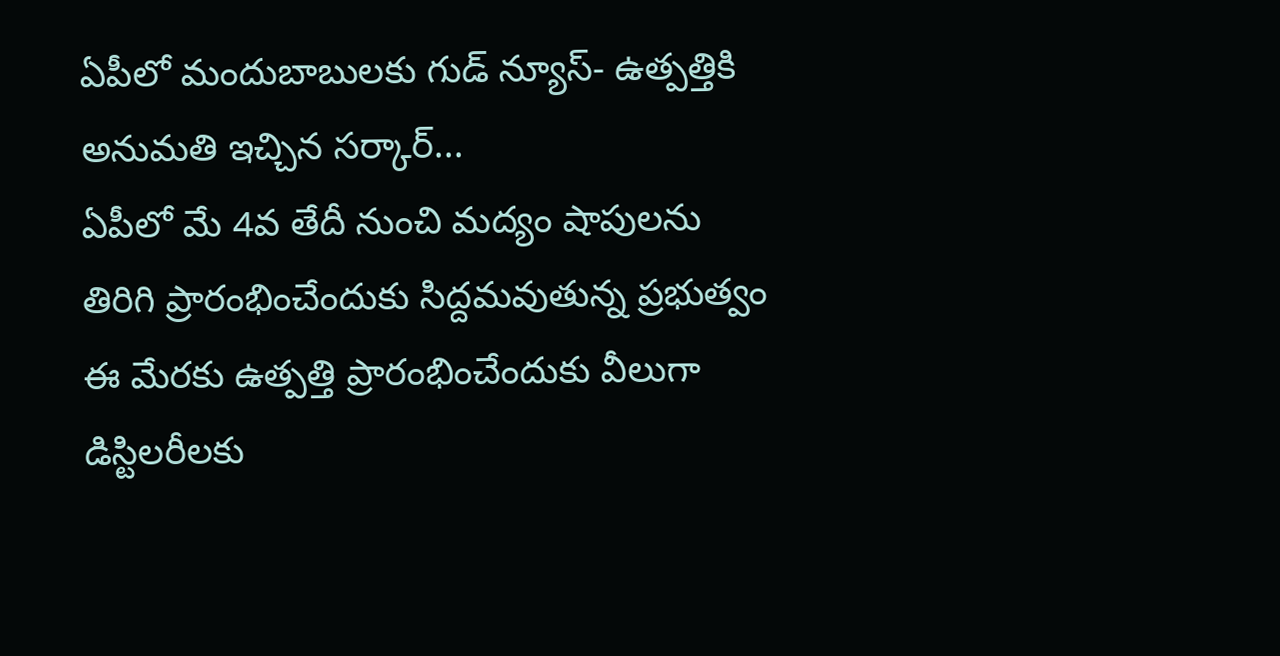ఏపీలో మందుబాబులకు గుడ్ న్యూస్- ఉత్పత్తికి అనుమతి ఇచ్చిన సర్కార్...
ఏపీలో మే 4వ తేదీ నుంచి మద్యం షాపులను తిరిగి ప్రారంభించేందుకు సిద్దమవుతున్న ప్రభుత్వం ఈ మేరకు ఉత్పత్తి ప్రారంభించేందుకు వీలుగా డిస్టిలరీలకు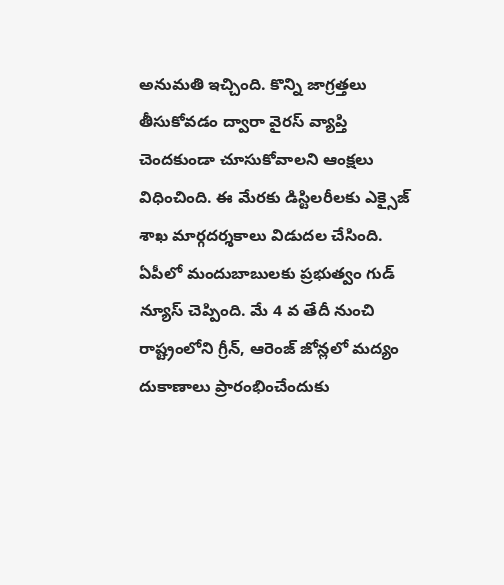అనుమతి ఇచ్చింది. కొన్ని జాగ్రత్తలు తీసుకోవడం ద్వారా వైరస్ వ్యాప్తి చెందకుండా చూసుకోవాలని ఆంక్షలు విధించింది. ఈ మేరకు డిస్టిలరీలకు ఎక్సైజ్ శాఖ మార్గదర్శకాలు విడుదల చేసింది.
ఏపీలో మందుబాబులకు ప్రభుత్వం గుడ్ న్యూస్ చెప్పింది. మే 4 వ తేదీ నుంచి రాష్ట్రంలోని గ్రీన్, ఆరెంజ్ జోన్లలో మద్యం దుకాణాలు ప్రారంభించేందుకు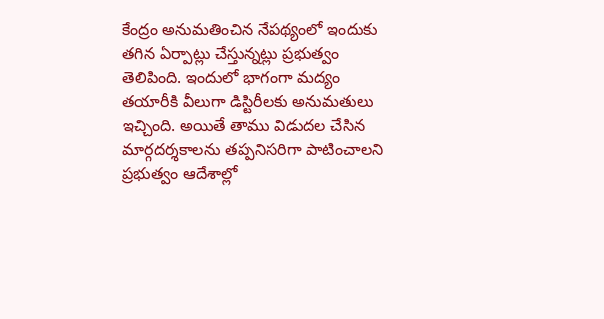కేంద్రం అనుమతించిన నేపథ్యంలో ఇందుకు తగిన ఏర్పాట్లు చేస్తున్నట్లు ప్రభుత్వం తెలిపింది. ఇందులో భాగంగా మద్యం తయారీకి వీలుగా డిస్టిరీలకు అనుమతులు ఇచ్చింది. అయితే తాము విడుదల చేసిన మార్గదర్శకాలను తప్పనిసరిగా పాటించాలని ప్రభుత్వం ఆదేశాల్లో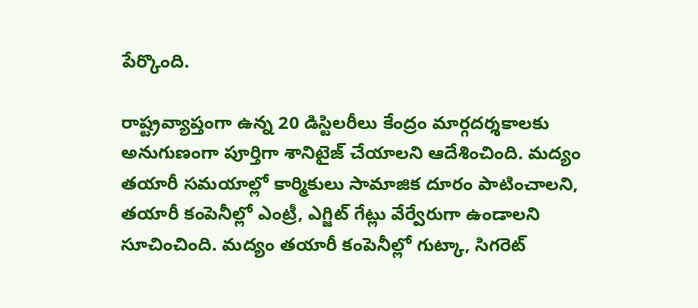పేర్కొంది.

రాష్ట్రవ్యాప్తంగా ఉన్న 20 డిస్టిలరీలు కేంద్రం మార్గదర్శకాలకు అనుగుణంగా పూర్తిగా శానిటైజ్ చేయాలని ఆదేశించింది. మద్యం తయారీ సమయాల్లో కార్మికులు సామాజిక దూరం పాటించాలని, తయారీ కంపెనీల్లో ఎంట్రీ, ఎగ్జిట్ గేట్లు వేర్వేరుగా ఉండాలని సూచించింది. మద్యం తయారీ కంపెనీల్లో గుట్కా, సిగరెట్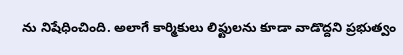ను నిషేధించింది. అలాగే కార్మికులు లిఫ్టులను కూడా వాడొద్దని ప్రభుత్వం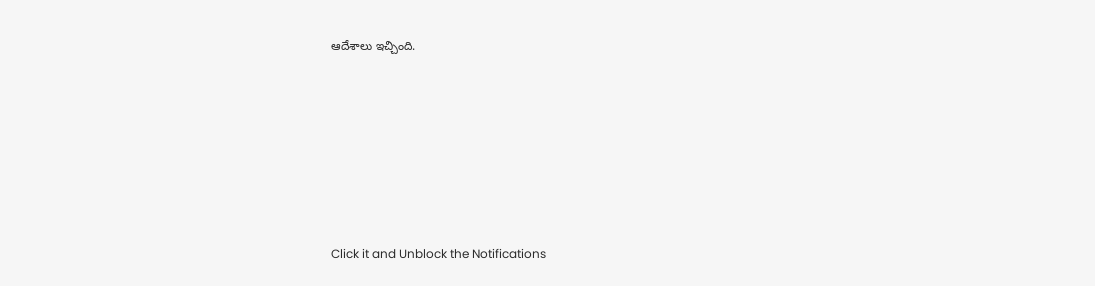ఆదేశాలు ఇచ్చింది.












Click it and Unblock the Notifications